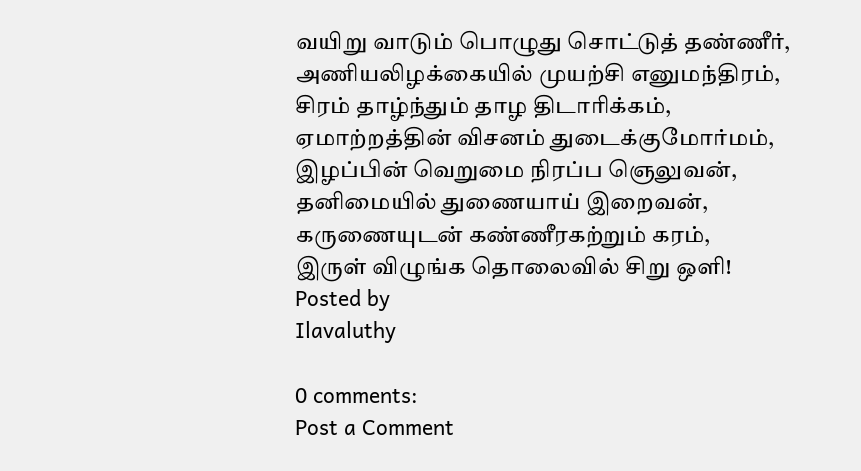வயிறு வாடும் பொழுது சொட்டுத் தண்ணீர்,
அணியலிழக்கையில் முயற்சி எனுமந்திரம்,
சிரம் தாழ்ந்தும் தாழ திடாரிக்கம்,
ஏமாற்றத்தின் விசனம் துடைக்குமோர்மம்,
இழப்பின் வெறுமை நிரப்ப ஞெலுவன்,
தனிமையில் துணையாய் இறைவன்,
கருணையுடன் கண்ணீரகற்றும் கரம்,
இருள் விழுங்க தொலைவில் சிறு ஒளி!
Posted by
Ilavaluthy

0 comments:
Post a Comment